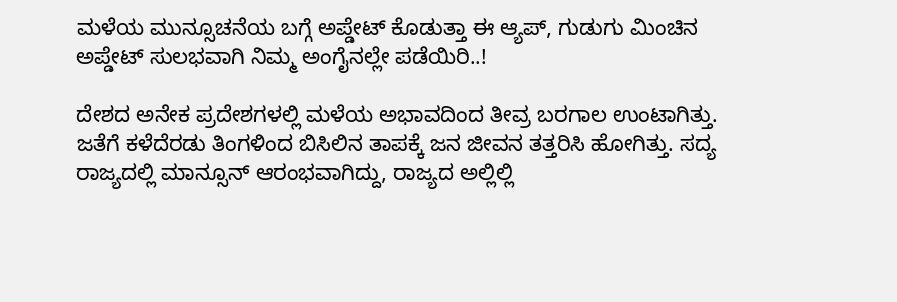ಮಳೆಯ ಮುನ್ಸೂಚನೆಯ ಬಗ್ಗೆ ಅಪ್ಡೇಟ್ ಕೊಡುತ್ತಾ ಈ ಆ್ಯಪ್, ಗುಡುಗು ಮಿಂಚಿನ ಅಪ್ಡೇಟ್ ಸುಲಭವಾಗಿ ನಿಮ್ಮ ಅಂಗೈನಲ್ಲೇ ಪಡೆಯಿರಿ..!

ದೇಶದ ಅನೇಕ ಪ್ರದೇಶಗಳಲ್ಲಿ ಮಳೆಯ ಅಭಾವದಿಂದ ತೀವ್ರ ಬರಗಾಲ ಉಂಟಾಗಿತ್ತು. ಜತೆಗೆ ಕಳೆದೆರಡು ತಿಂಗಳಿಂದ ಬಿಸಿಲಿನ ತಾಪಕ್ಕೆ ಜನ ಜೀವನ ತತ್ತರಿಸಿ ಹೋಗಿತ್ತು. ಸದ್ಯ ರಾಜ್ಯದಲ್ಲಿ ಮಾನ್ಸೂನ್ ಆರಂಭವಾಗಿದ್ದು, ರಾಜ್ಯದ ಅಲ್ಲಿಲ್ಲಿ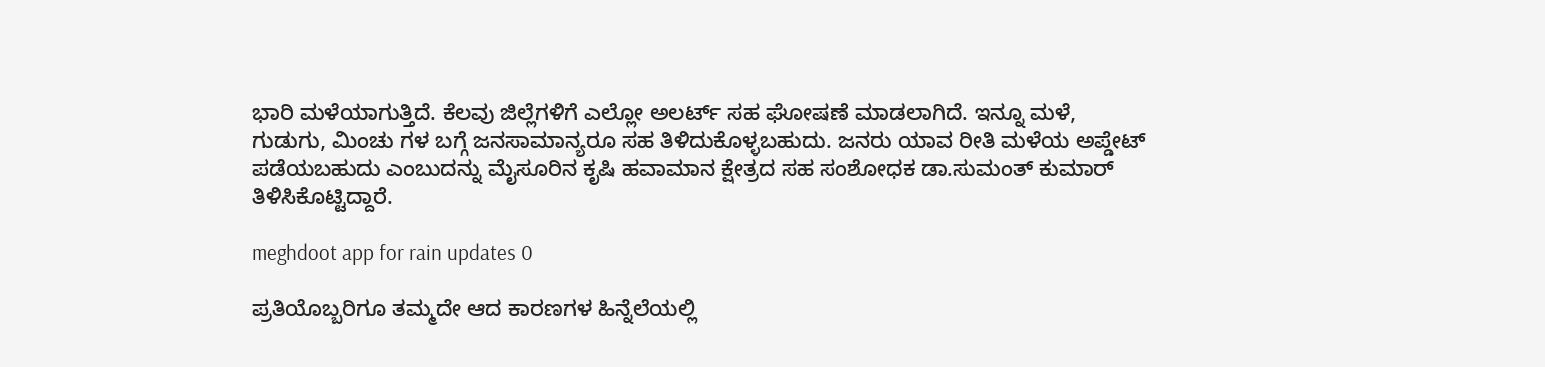ಭಾರಿ ಮಳೆಯಾಗುತ್ತಿದೆ. ಕೆಲವು ಜಿಲ್ಲೆಗಳಿಗೆ ಎಲ್ಲೋ ಅಲರ್ಟ್ ಸಹ ಘೋಷಣೆ ಮಾಡಲಾಗಿದೆ. ಇನ್ನೂ ಮಳೆ, ಗುಡುಗು, ಮಿಂಚು ಗಳ ಬಗ್ಗೆ ಜನಸಾಮಾನ್ಯರೂ ಸಹ ತಿಳಿದುಕೊಳ್ಳಬಹುದು. ಜನರು ಯಾವ ರೀತಿ ಮಳೆಯ ಅಪ್ಡೇಟ್ ಪಡೆಯಬಹುದು ಎಂಬುದನ್ನು ಮೈಸೂರಿನ ಕೃಷಿ ಹವಾಮಾನ ಕ್ಷೇತ್ರದ ಸಹ ಸಂಶೋಧಕ ಡಾ.ಸುಮಂತ್ ಕುಮಾರ್‍ ತಿಳಿಸಿಕೊಟ್ಟಿದ್ದಾರೆ.

meghdoot app for rain updates 0

ಪ್ರತಿಯೊಬ್ಬರಿಗೂ ತಮ್ಮದೇ ಆದ ಕಾರಣಗಳ ಹಿನ್ನೆಲೆಯಲ್ಲಿ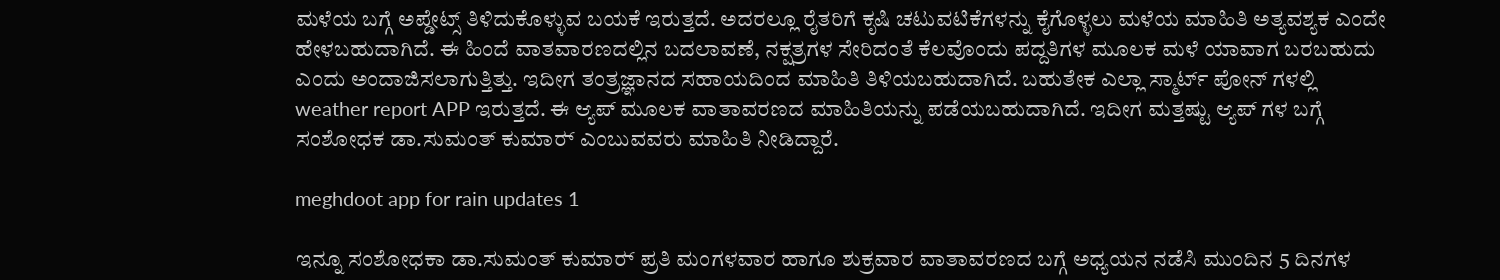ಮಳೆಯ ಬಗ್ಗೆ ಅಪ್ಡೇಟ್ಸ್ ತಿಳಿದುಕೊಳ್ಳುವ ಬಯಕೆ ಇರುತ್ತದೆ. ಅದರಲ್ಲೂ ರೈತರಿಗೆ ಕೃಷಿ ಚಟುವಟಿಕೆಗಳನ್ನು ಕೈಗೊಳ್ಳಲು ಮಳೆಯ ಮಾಹಿತಿ ಅತ್ಯವಶ್ಯಕ ಎಂದೇ ಹೇಳಬಹುದಾಗಿದೆ. ಈ ಹಿಂದೆ ವಾತವಾರಣದಲ್ಲಿನ ಬದಲಾವಣೆ, ನಕ್ಷತ್ರಗಳ ಸೇರಿದಂತೆ ಕೆಲವೊಂದು ಪದ್ದತಿಗಳ ಮೂಲಕ ಮಳೆ ಯಾವಾಗ ಬರಬಹುದು ಎಂದು ಅಂದಾಜಿಸಲಾಗುತ್ತಿತ್ತು. ಇದೀಗ ತಂತ್ರಜ್ಞಾನದ ಸಹಾಯದಿಂದ ಮಾಹಿತಿ ತಿಳಿಯಬಹುದಾಗಿದೆ. ಬಹುತೇಕ ಎಲ್ಲಾ ಸ್ಮಾರ್ಟ್ ಪೋನ್ ಗಳಲ್ಲಿ weather report APP ಇರುತ್ತದೆ. ಈ ಆ್ಯಪ್ ಮೂಲಕ ವಾತಾವರಣದ ಮಾಹಿತಿಯನ್ನು ಪಡೆಯಬಹುದಾಗಿದೆ. ಇದೀಗ ಮತ್ತಷ್ಟು ಆ್ಯಪ್ ಗಳ ಬಗ್ಗೆ ಸಂಶೋಧಕ ಡಾ.ಸುಮಂತ್ ಕುಮಾರ್‍ ಎಂಬುವವರು ಮಾಹಿತಿ ನೀಡಿದ್ದಾರೆ.

meghdoot app for rain updates 1

ಇನ್ನೂ ಸಂಶೋಧಕಾ ಡಾ.ಸುಮಂತ್ ಕುಮಾರ್‍ ಪ್ರತಿ ಮಂಗಳವಾರ ಹಾಗೂ ಶುಕ್ರವಾರ ವಾತಾವರಣದ ಬಗ್ಗೆ ಅಧ್ಯಯನ ನಡೆಸಿ ಮುಂದಿನ 5 ದಿನಗಳ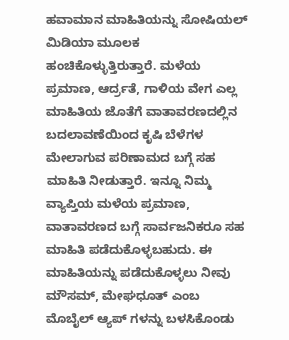ಹವಾಮಾನ ಮಾಹಿತಿಯನ್ನು ಸೋಷಿಯಲ್ ಮಿಡಿಯಾ ಮೂಲಕ ಹಂಚಿಕೊಳ್ಳುತ್ತಿರುತ್ತಾರೆ. ಮಳೆಯ ಪ್ರಮಾಣ, ಆರ್ದ್ರತೆ, ಗಾಳಿಯ ವೇಗ ಎಲ್ಲ ಮಾಹಿತಿಯ ಜೊತೆಗೆ ವಾತಾವರಣದಲ್ಲಿನ ಬದಲಾವಣೆಯಿಂದ ಕೃಷಿ ಬೆಳೆಗಳ ಮೇಲಾಗುವ ಪರಿಣಾಮದ ಬಗ್ಗೆ ಸಹ ಮಾಹಿತಿ ನೀಡುತ್ತಾರೆ. ಇನ್ನೂ ನಿಮ್ಮ ವ್ಯಾಪ್ತಿಯ ಮಳೆಯ ಪ್ರಮಾಣ, ವಾತಾವರಣದ ಬಗ್ಗೆ ಸಾರ್ವಜನಿಕರೂ ಸಹ ಮಾಹಿತಿ ಪಡೆದುಕೊಳ್ಳಬಹುದು. ಈ ಮಾಹಿತಿಯನ್ನು ಪಡೆದುಕೊಳ್ಳಲು ನೀವು ಮೌಸಮ್, ಮೇಘಧೂತ್ ಎಂಬ ಮೊಬೈಲ್ ಆ್ಯಪ್ ಗಳನ್ನು ಬಳಸಿಕೊಂಡು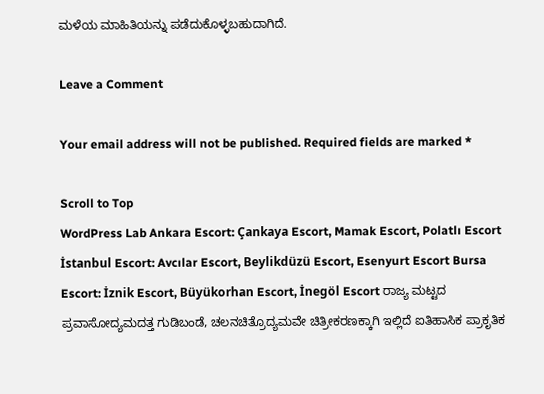ಮಳೆಯ ಮಾಹಿತಿಯನ್ನು ಪಡೆದುಕೊಳ್ಳಬಹುದಾಗಿದೆ.

Leave a Comment

Your email address will not be published. Required fields are marked *

Scroll to Top
WordPress Lab Ankara Escort: Çankaya Escort, Mamak Escort, Polatlı Escort İstanbul Escort: Avcılar Escort, Beylikdüzü Escort, Esenyurt Escort Bursa Escort: İznik Escort, Büyükorhan Escort, İnegöl Escort ರಾಜ್ಯ ಮಟ್ಟದ ಪ್ರವಾಸೋದ್ಯಮದತ್ತ ಗುಡಿಬಂಡೆ, ಚಲನಚಿತ್ರೊದ್ಯಮವೇ ಚಿತ್ರೀಕರಣಕ್ಕಾಗಿ ಇಲ್ಲಿದೆ ಐತಿಹಾಸಿಕ ಪ್ರಾಕೃತಿಕ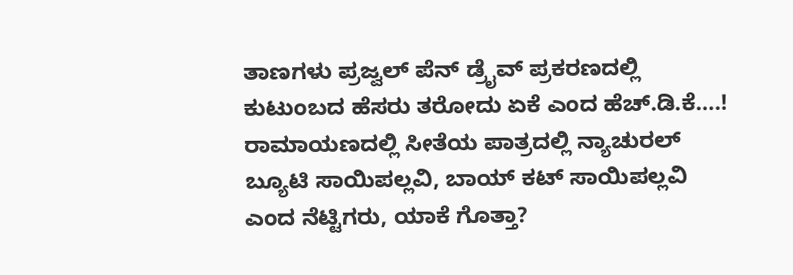ತಾಣಗಳು ಪ್ರಜ್ವಲ್ ಪೆನ್ ಡ್ರೈವ್ ಪ್ರಕರಣದಲ್ಲಿ ಕುಟುಂಬದ ಹೆಸರು ತರೋದು ಏಕೆ ಎಂದ ಹೆಚ್.ಡಿ.ಕೆ….! ರಾಮಾಯಣದಲ್ಲಿ ಸೀತೆಯ ಪಾತ್ರದಲ್ಲಿ ನ್ಯಾಚುರಲ್ ಬ್ಯೂಟಿ ಸಾಯಿಪಲ್ಲವಿ, ಬಾಯ್ ಕಟ್ ಸಾಯಿಪಲ್ಲವಿ ಎಂದ ನೆಟ್ಟಿಗರು, ಯಾಕೆ ಗೊತ್ತಾ?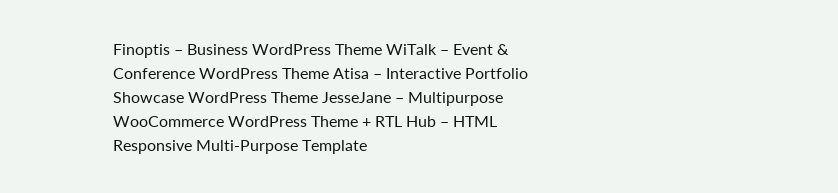Finoptis – Business WordPress Theme WiTalk – Event & Conference WordPress Theme Atisa – Interactive Portfolio Showcase WordPress Theme JesseJane – Multipurpose WooCommerce WordPress Theme + RTL Hub – HTML Responsive Multi-Purpose Template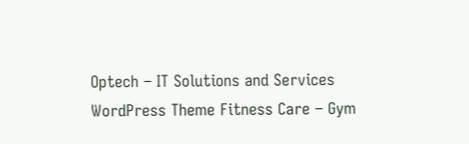Optech – IT Solutions and Services WordPress Theme Fitness Care – Gym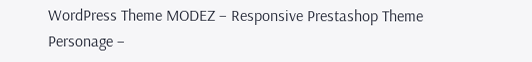WordPress Theme MODEZ – Responsive Prestashop Theme Personage –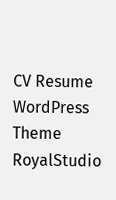CV Resume WordPress Theme RoyalStudio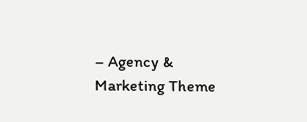– Agency & Marketing Theme